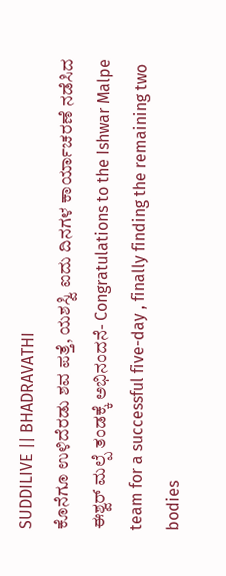SUDDILIVE || BHADRAVATHI
ಕೊನೆಗೂ ಉಳಿದೆರಡು ಶವ ಪತ್ತೆ, ಯಶಸ್ವಿ ಐದು ದಿನಗಳ ಕಾರ್ಯಾಚರಣೆ ನಡೆಸಿದ ಈಶ್ವರ್ ಮಲ್ಪೆ ತಂಡಕ್ಕೆ ಅಭಿನಂದನೆ- Congratulations to the Ishwar Malpe team for a successful five-day , finally finding the remaining two bodies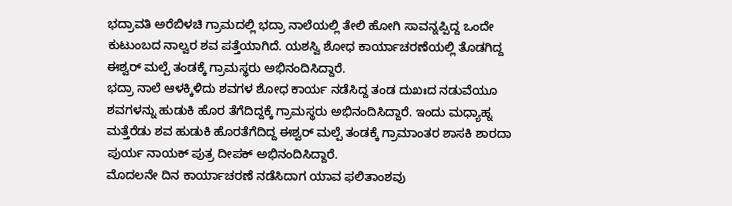ಭದ್ರಾವತಿ ಅರೆಬಿಳಚಿ ಗ್ರಾಮದಲ್ಲಿ ಭದ್ರಾ ನಾಲೆಯಲ್ಲಿ ತೇಲಿ ಹೋಗಿ ಸಾವನ್ನಪ್ಪಿದ್ದ ಒಂದೇ ಕುಟುಂಬದ ನಾಲ್ವರ ಶವ ಪತ್ತೆಯಾಗಿದೆ. ಯಶಸ್ವಿ ಶೋಧ ಕಾರ್ಯಾಚರಣೆಯಲ್ಲಿ ತೊಡಗಿದ್ದ ಈಶ್ವರ್ ಮಲ್ಪೆ ತಂಡಕ್ಕೆ ಗ್ರಾಮಸ್ಥರು ಅಭಿನಂದಿಸಿದ್ದಾರೆ.
ಭದ್ರಾ ನಾಲೆ ಆಳಕ್ಕಿಳಿದು ಶವಗಳ ಶೋಧ ಕಾರ್ಯ ನಡೆಸಿದ್ದ ತಂಡ ದುಖಃದ ನಡುವೆಯೂ ಶವಗಳನ್ನು ಹುಡುಕಿ ಹೊರ ತೆಗೆದಿದ್ದಕ್ಕೆ ಗ್ರಾಮಸ್ಥರು ಅಭಿನಂದಿಸಿದ್ದಾರೆ. ಇಂದು ಮಧ್ಯಾಹ್ನ ಮತ್ತೆರೆಡು ಶವ ಹುಡುಕಿ ಹೊರತೆಗೆದಿದ್ದ ಈಶ್ವರ್ ಮಲ್ಪೆ ತಂಡಕ್ಕೆ ಗ್ರಾಮಾಂತರ ಶಾಸಕಿ ಶಾರದಾ ಪುರ್ಯ ನಾಯಕ್ ಪುತ್ರ ದೀಪಕ್ ಅಭಿನಂದಿಸಿದ್ದಾರೆ.
ಮೊದಲನೇ ದಿನ ಕಾರ್ಯಾಚರಣೆ ನಡೆಸಿದಾಗ ಯಾವ ಫಲಿತಾಂಶವು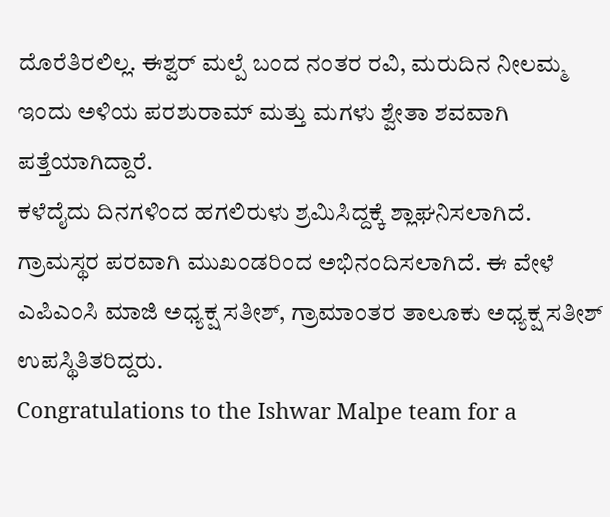ದೊರೆತಿರಲಿಲ್ಲ. ಈಶ್ವರ್ ಮಲ್ಪೆ ಬಂದ ನಂತರ ರವಿ, ಮರುದಿನ ನೀಲಮ್ಮ ಇಂದು ಅಳಿಯ ಪರಶುರಾಮ್ ಮತ್ತು ಮಗಳು ಶ್ವೇತಾ ಶವವಾಗಿ ಪತ್ತೆಯಾಗಿದ್ದಾರೆ.
ಕಳೆದೈದು ದಿನಗಳಿಂದ ಹಗಲಿರುಳು ಶ್ರಮಿಸಿದ್ದಕ್ಕೆ ಶ್ಲಾಘನಿಸಲಾಗಿದೆ. ಗ್ರಾಮಸ್ಥರ ಪರವಾಗಿ ಮುಖಂಡರಿಂದ ಅಭಿನಂದಿಸಲಾಗಿದೆ. ಈ ವೇಳೆ ಎಪಿಎಂಸಿ ಮಾಜಿ ಅಧ್ಯಕ್ಷ ಸತೀಶ್, ಗ್ರಾಮಾಂತರ ತಾಲೂಕು ಅಧ್ಯಕ್ಷ ಸತೀಶ್ ಉಪಸ್ಥಿತಿತರಿದ್ದರು.
Congratulations to the Ishwar Malpe team for a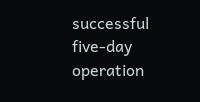successful five-day operation